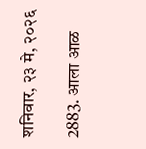शनिवार, २३ मे, २०२६

2883. आला आळ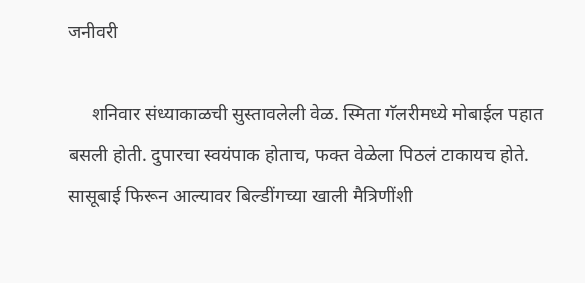जनीवरी

     शनिवार संध्याकाळची सुस्तावलेली वेळ. स्मिता गॅलरीमध्ये मोबाईल पहात बसली होती. दुपारचा स्वयंपाक होताच, फक्त वेळेला पिठलं टाकायच होते. सासूबाई फिरून आल्यावर बिल्डींगच्या खाली मैत्रिणींशी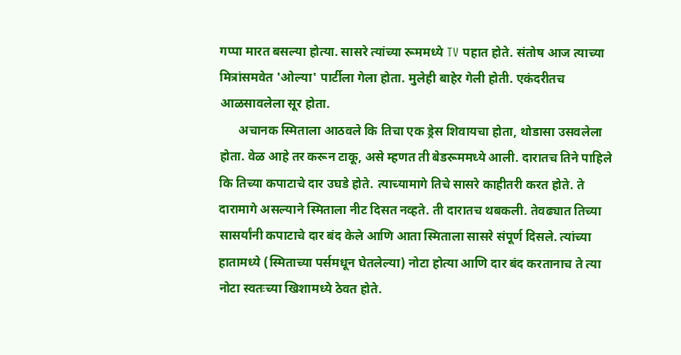गप्पा मारत बसल्या होत्या. सासरे त्यांच्या रूममध्ये TV पहात होते. संतोष आज त्याच्या मित्रांसमवेत 'ओल्या' पार्टीला गेला होता. मुलेही बाहेर गेली होती. एकंदरीतच आळसावलेला सूर होता.
      अचानक स्मिताला आठवले कि तिचा एक ड्रेस शिवायचा होता, थोडासा उसवलेला होता. वेळ आहे तर करून टाकू, असे म्हणत ती बेडरूममध्ये आली. दारातच तिने पाहिले कि तिच्या कपाटाचे दार उघडे होते. त्याच्यामागे तिचे सासरे काहीतरी करत होते. ते दारामागे असल्याने स्मिताला नीट दिसत नव्हते. ती दारातच थबकली. तेवढ्यात तिच्या सासर्यांनी कपाटाचे दार बंद केले आणि आता स्मिताला सासरे संपूर्ण दिसले. त्यांच्या हातामध्ये (स्मिताच्या पर्समधून घेतलेल्या) नोटा होत्या आणि दार बंद करतानाच ते त्या नोटा स्वतःच्या खिशामध्ये ठेवत होते.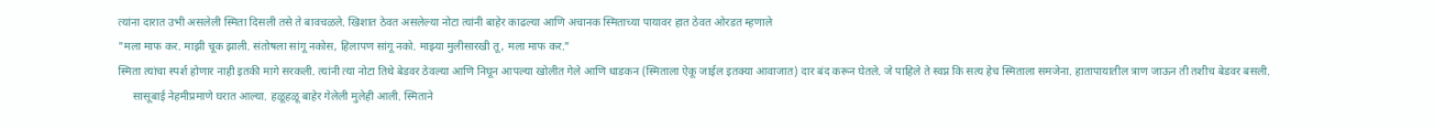त्यांना दारात उभी असलेली स्मिता दिसली तसे ते बावचळले. खिशात ठेवत असलेल्या नोटा त्यांनी बाहेर काढल्या आणि अचानक स्मिताच्या पायावर हात ठेवत ओरडत म्हणाले
"मला माफ कर. माझी चूक झाली. संतोषला सांगू नकोस, हिलापण सांगू नको. माझ्या मुलीसारखी तू, मला माफ कर."
स्मिता त्यांचा स्पर्श होणार नाही इतकी मागे सरकली. त्यांनी त्या नोटा तिथे बेडवर ठेवल्या आणि निघून आपल्या खोलीत गेले आणि धाडकन (स्मिताला ऐकू जाईल इतक्या आवाजात) दार बंद करून घेतले. जे पाहिले ते स्वप्न कि सत्य हेच स्मिताला समजेना. हातापायातील त्राण जाऊन ती तशीच बेडवर बसली.
     सासूबाई नेहमीप्रमाणे घरात आल्या. हळूहळू बाहेर गेलेली मुलेही आली. स्मिताने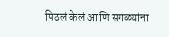पिठलं केलं आणि सगळ्यांना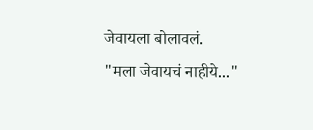जेवायला बोलावलं.
"मला जेवायचं नाहीये..."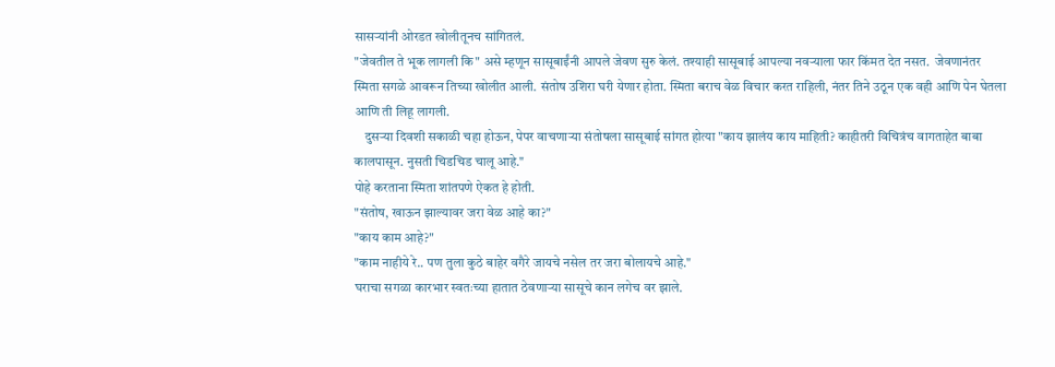सासऱ्यांनी ओरडत खोलीतूनच सांगितलं.
"जेवतील ते भूक लागली कि" असे म्हणून सासूबाईंनी आपले जेवण सुरु केलं. तश्याही सासूबाई आपल्या नवऱ्याला फार किंमत देत नसत.  जेवणानंतर स्मिता सगळे आवरून तिच्या खोलीत आली. संतोष उशिरा घरी येणार होता. स्मिता बराच वेळ विचार करत राहिली, नंतर तिने उठून एक वही आणि पेन घेतला आणि ती लिहू लागली.
    दुसऱ्या दिवशी सकाळी चहा होऊन, पेपर वाचणाऱ्या संतोषला सासूबाई सांगत होत्या "काय झालंय काय माहिती? काहीतरी विचित्रंच वागताहेत बाबा कालपासून. नुसती चिडचिड चालू आहे."
पोहे करताना स्मिता शांतपणे ऐकत हे होती.
"संतोष, खाऊन झाल्यावर जरा वेळ आहे का?"
"काय काम आहे?"
"काम नाहीये रे.. पण तुला कुठे बाहेर वगैरे जायचे नसेल तर जरा बोलायचे आहे."
घराचा सगळा कारभार स्वतःच्या हातात ठेवणाऱ्या सासूचे कान लगेच वर झाले.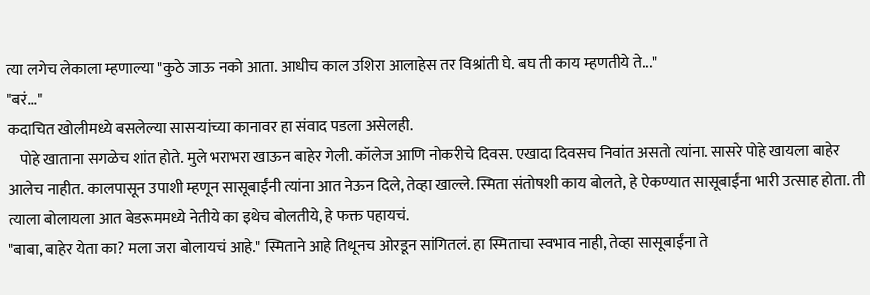त्या लगेच लेकाला म्हणाल्या "कुठे जाऊ नको आता. आधीच काल उशिरा आलाहेस तर विश्रांती घे. बघ ती काय म्हणतीये ते..."
"बरं..."
कदाचित खोलीमध्ये बसलेल्या सासऱ्यांच्या कानावर हा संवाद पडला असेलही.
    पोहे खाताना सगळेच शांत होते. मुले भराभरा खाऊन बाहेर गेली. कॉलेज आणि नोकरीचे दिवस. एखादा दिवसच निवांत असतो त्यांना. सासरे पोहे खायला बाहेर आलेच नाहीत. कालपासून उपाशी म्हणून सासूबाईंनी त्यांना आत नेऊन दिले, तेव्हा खाल्ले. स्मिता संतोषशी काय बोलते, हे ऐकण्यात सासूबाईंना भारी उत्साह होता. ती त्याला बोलायला आत बेडरूममध्ये नेतीये का इथेच बोलतीये, हे फक्त पहायचं.
"बाबा, बाहेर येता का? मला जरा बोलायचं आहे." स्मिताने आहे तिथूनच ओरडून सांगितलं. हा स्मिताचा स्वभाव नाही, तेव्हा सासूबाईंना ते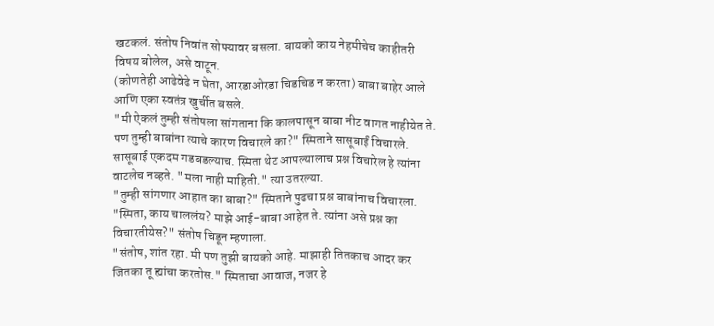खटकलं. संतोष निवांत सोफ्यावर बसला. बायको काय नेहमीचेच काहीतरी विषय बोलेल, असे वाटून.
(कोणतेही आढेवेढे न घेता, आरडाओरडा चिडचिड न करता) बाबा बाहेर आले आणि एका स्वतंत्र खुर्चीत बसले.
"मी ऐकलं तुम्ही संतोषला सांगताना कि कालपासून बाबा नीट वागत नाहीयेत ते. पण तुम्ही बाबांना त्याचे कारण विचारले का?" स्मिताने सासूबाईं विचारले.
सासूबाई एकदम गडबडल्याच. स्मिता थेट आपल्यालाच प्रश्न विचारेल हे त्यांना वाटलेच नव्हते. "मला नाही माहिती." त्या उतरल्या.
"तुम्ही सांगणार आहात का बाबा?" स्मिताने पुढचा प्रश्न बाबांनाच विचारला.
"स्मिता, काय चाललंय? माझे आई-बाबा आहेत ते. त्यांना असे प्रश्न का विचारतीयेस?" संतोष चिडून म्हणाला.
"संतोष, शांत रहा. मी पण तुझी बायको आहे. माझाही तितकाच आदर कर जितका तू ह्यांचा करतोस." स्मिताचा आवाज, नजर हे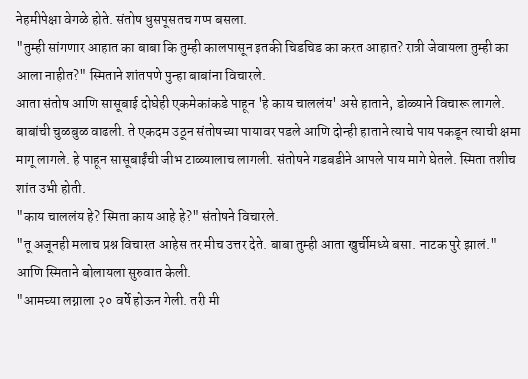नेहमीपेक्षा वेगळे होते. संतोष धुसपूसतच गप्प बसला.
"तुम्ही सांगणार आहात का बाबा कि तुम्ही कालपासून इतकी चिडचिड का करत आहात? रात्री जेवायला तुम्ही का आला नाहीत?" स्मिताने शांतपणे पुन्हा बाबांना विचारले.
आता संतोष आणि सासूबाई दोघेही एकमेकांकडे पाहून 'हे काय चाललंय' असे हाताने, डोळ्याने विचारू लागले. बाबांची चुळबुळ वाढली. ते एकदम उठून संतोषच्या पायावर पडले आणि दोन्ही हाताने त्याचे पाय पकडून त्याची क्षमा मागू लागले. हे पाहून सासूबाईंची जीभ टाळ्यालाच लागली. संतोषने गडबडीने आपले पाय मागे घेतले. स्मिता तशीच शांत उभी होती.
"काय चाललंय हे? स्मिता काय आहे हे?" संतोषने विचारले.
"तू अजूनही मलाच प्रश्न विचारत आहेस तर मीच उत्तर देते. बाबा तुम्ही आता खुर्चीमध्ये बसा. नाटक पुरे झालं."
आणि स्मिताने बोलायला सुरुवात केली.
"आमच्या लग्नाला २० वर्षे होऊन गेली. तरी मी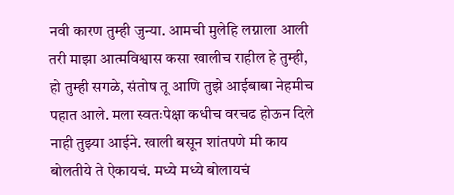नवी कारण तुम्ही जुन्या. आमची मुलेहि लग्नाला आली तरी माझा आत्मविश्वास कसा खालीच राहील हे तुम्ही, हो तुम्ही सगळे, संतोष तू आणि तुझे आईबाबा नेहमीच पहात आले. मला स्वतःपेक्षा कधीच वरचढ होऊन दिले नाही तुझ्या आईने. खाली बसून शांतपणे मी काय बोलतीये ते ऐकायचं. मध्ये मध्ये बोलायचं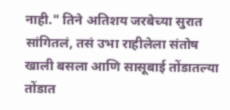नाही." तिने अतिशय जरबेच्या सुरात सांगितलं, तसं उभा राहीलेला संतोष खाली बसला आणि सासूबाई तोंडातल्या तोंडात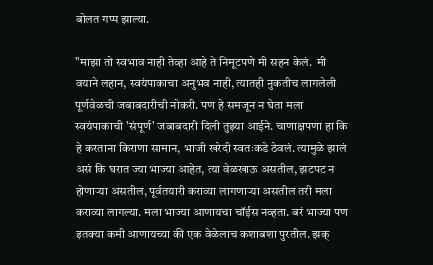बोलत गप्प झाल्या.

"माझा तो स्वभाव नाही तेव्हा आहे ते निमूटपणे मी सहन केलं.  मी वयाने लहान, स्वयंपाकाचा अनुभव नाही, त्यातही नुकतीच लागलेली पूर्णवेळची जबाबदारीची नोकरी. पण हे समजून न घेता मला स्वयंपाकाची 'संपूर्ण' जबाबदारी दिली तुझ्या आईने. चाणाक्षपणा हा कि हे करताना किराणा सामान, भाजी खरेदी स्वतःकडे ठेवलं. त्यामुळे झालं असं कि घरात ज्या भाज्या आहेत, त्या वेळखाऊ असतील, झटपट न होणाऱ्या असतील, पूर्वतयारी कराव्या लागणाऱ्या असतील तरी मला कराव्या लागल्या. मला भाज्या आणायचा चॉईस नव्हता. बरं भाज्या पण इतक्या कमी आणायच्या की एक वेळेलाच कशाबशा पुरतील. झक्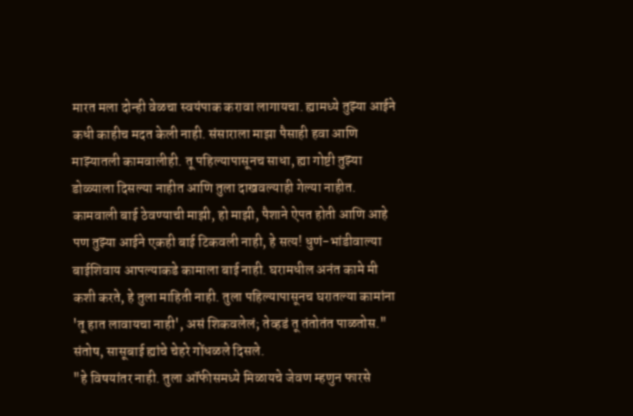मारत मला दोन्ही वेळचा स्वयंपाक करावा लागायचा. ह्यामध्ये तुझ्या आईने कधी काहीच मदत केली नाही. संसाराला माझा पैसाही हवा आणि माझ्यातली कामवालीही. तू पहिल्यापासूनच साधा, ह्या गोष्टी तुझ्या डोळ्याला दिसल्या नाहीत आणि तुला दाखवल्याही गेल्या नाहीत. कामवाली बाई ठेवण्याची माझी, हो माझी, पैशाने ऐपत होती आणि आहे पण तुझ्या आईने एकही बाई टिकवली नाही, हे सत्य! धुणं-भांडीवाल्या बाईशिवाय आपल्याकडे कामाला बाई नाही. घरामधील अनंत कामे मी कशी करते, हे तुला माहिती नाही. तुला पहिल्यापासूनच घरातल्या कामांना 'तू हात लावायचा नाही', असं शिकवलेलं; तेव्हडं तू तंतोतंत पाळतोस."
संतोष, सासूबाई ह्यांचे चेहरे गोंधळले दिसले.
"हे विषयांतर नाही. तुला ऑफीसमध्ये मिळायचे जेवण म्हणुन फारसे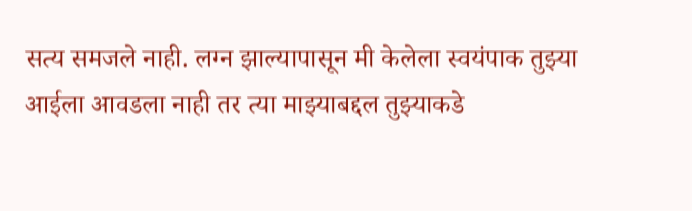सत्य समजले नाही. लग्न झाल्यापासून मी केलेला स्वयंपाक तुझ्या आईला आवडला नाही तर त्या माझ्याबद्दल तुझ्याकडे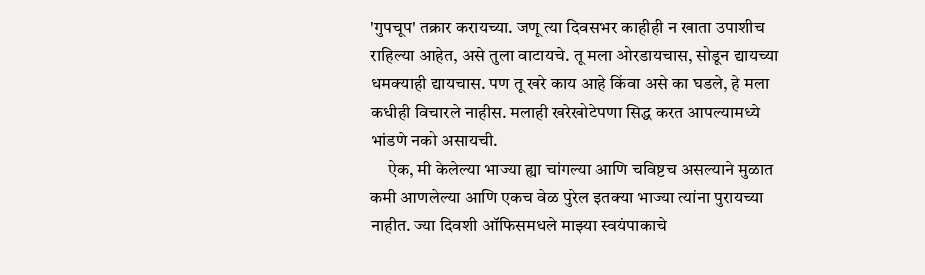'गुपचूप' तक्रार करायच्या. जणू त्या दिवसभर काहीही न खाता उपाशीच राहिल्या आहेत, असे तुला वाटायचे. तू मला ओरडायचास, सोडून द्यायच्या धमक्याही द्यायचास. पण तू खरे काय आहे किंवा असे का घडले, हे मला कधीही विचारले नाहीस. मलाही खरेखोटेपणा सिद्ध करत आपल्यामध्ये भांडणे नको असायची.
     ऐक, मी केलेल्या भाज्या ह्या चांगल्या आणि चविष्टच असल्याने मुळात कमी आणलेल्या आणि एकच वेळ पुरेल इतक्या भाज्या त्यांना पुरायच्या नाहीत. ज्या दिवशी ऑफिसमधले माझ्या स्वयंपाकाचे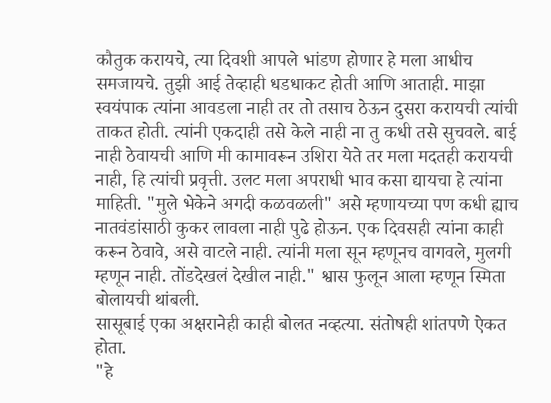कौतुक करायचे, त्या दिवशी आपले भांडण होणार हे मला आधीच समजायचे. तुझी आई तेव्हाही धडधाकट होती आणि आताही. माझा स्वयंपाक त्यांना आवडला नाही तर तो तसाच ठेऊन दुसरा करायची त्यांची ताकत होती. त्यांनी एकदाही तसे केले नाही ना तु कधी तसे सुचवले. बाई नाही ठेवायची आणि मी कामावरून उशिरा येते तर मला मदतही करायची नाही, हि त्यांची प्रवृत्ती. उलट मला अपराधी भाव कसा द्यायचा हे त्यांना माहिती. "मुले भेकेने अगदी कळवळली" असे म्हणायच्या पण कधी ह्याच नातवंडांसाठी कुकर लावला नाही पुढे होऊन. एक दिवसही त्यांना काही करून ठेवावे, असे वाटले नाही. त्यांनी मला सून म्हणूनच वागवले, मुलगी म्हणून नाही. तोंडदेखलं देखील नाही." श्वास फुलून आला म्हणून स्मिता बोलायची थांबली.
सासूबाई एका अक्षरानेही काही बोलत नव्हत्या. संतोषही शांतपणे ऐकत होता.
"हे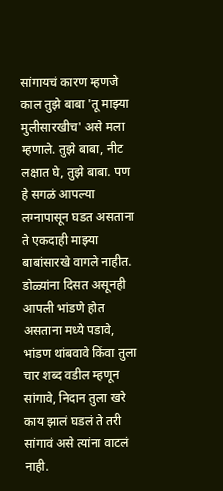सांगायचं कारण म्हणजे काल तुझे बाबा 'तू माझ्या मुलीसारखीच' असे मला म्हणाले. तुझे बाबा, नीट लक्षात घे, तुझे बाबा. पण हे सगळं आपल्या लग्नापासून घडत असताना ते एकदाही माझ्या बाबांसारखे वागले नाहीत. डोळ्यांना दिसत असूनही आपली भांडणे होत असताना मध्ये पडावे, भांडण थांबवावे किंवा तुला चार शब्द वडील म्हणून सांगावे, निदान तुला खरे काय झालं घडलं ते तरी सांगावं असे त्यांना वाटलं नाही.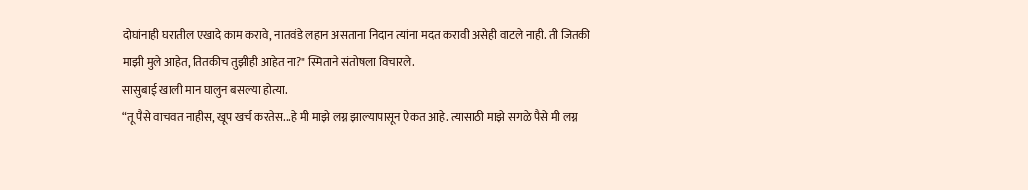दोघांनाही घरातील एखादे काम करावे, नातवंडे लहान असताना निदान त्यांना मदत करावी असेही वाटले नाही. ती जितकी माझी मुले आहेत, तितकीच तुझीही आहेत ना?" स्मिताने संतोषला विचारले.
सासुबाई खाली मान घालुन बसल्या होत्या.
“तू पैसे वाचवत नाहीस, खूप खर्च करतेस...हे मी माझे लग्न झाल्यापासून ऐकत आहे. त्यासाठी माझे सगळे पैसे मी लग्न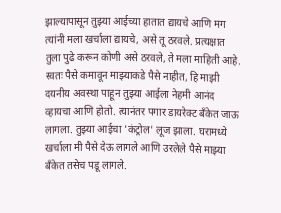झाल्यापासून तुझ्या आईच्या हातात द्यायचे आणि मग त्यांनी मला खर्चाला द्यायचे, असे तू ठरवले. प्रत्यक्षात तुला पुढे करून कोणी असे ठरवले, ते मला माहिती आहे. स्वतः पैसे कमावून माझ्याकडे पैसे नाहीत, हि माझी दयनीय अवस्था पाहून तुझ्या आईला नेहमी आनंद व्हायचा आणि होतो. त्यानंतर पगार डायरेक्ट बँकेत जाऊ लागला. तुझ्या आईचा 'कंट्रोल' लूज झाला. घरामध्ये खर्चाला मी पैसे देऊ लागले आणि उरलेले पैसे माझ्या बँकेत तसेच पडू लागले.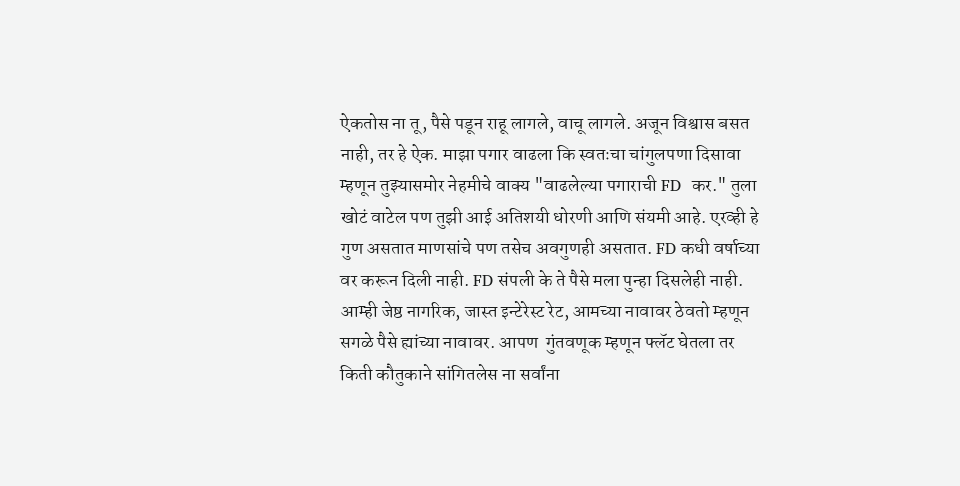ऐकतोस ना तू, पैसे पडून राहू लागले, वाचू लागले. अजून विश्वास बसत नाही, तर हे ऐक. माझा पगार वाढला कि स्वतःचा चांगुलपणा दिसावा म्हणून तुझ्यासमोर नेहमीचे वाक्य "वाढलेल्या पगाराची FD  कर." तुला खोटं वाटेल पण तुझी आई अतिशयी धोरणी आणि संयमी आहे. एरव्ही हे गुण असतात माणसांचे पण तसेच अवगुणही असतात. FD कधी वर्षाच्या वर करून दिली नाही. FD संपली के ते पैसे मला पुन्हा दिसलेही नाही. आम्ही जेष्ठ नागरिक, जास्त इन्टेरेस्ट रेट, आमच्या नावावर ठेवतो म्हणून सगळे पैसे ह्यांच्या नावावर. आपण  गुंतवणूक म्हणून फ्लॅट घेतला तर किती कौतुकाने सांगितलेस ना सर्वांना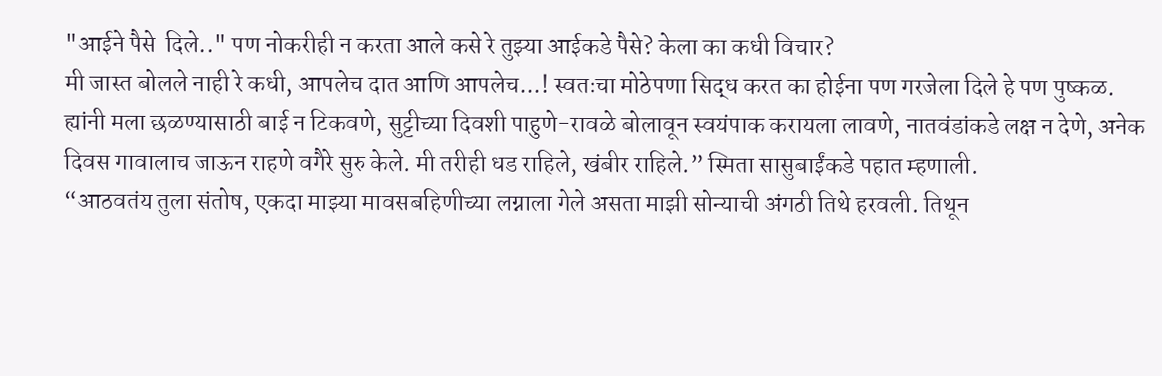"आईने पैसे  दिले.." पण नोकरीही न करता आले कसे रे तुझ्या आईकडे पैसे? केला का कधी विचार?
मी जास्त बोलले नाही रे कधी, आपलेच दात आणि आपलेच...! स्वतःचा मोठेपणा सिद्ध करत का होईना पण गरजेला दिले हे पण पुष्कळ.
ह्यांनी मला छळण्यासाठी बाई न टिकवणे, सुट्टीच्या दिवशी पाहुणे-रावळे बोलावून स्वयंपाक करायला लावणे, नातवंडांकडे लक्ष न देणे, अनेक दिवस गावालाच जाऊन राहणे वगैरे सुरु केले. मी तरीही धड राहिले, खंबीर राहिले.” स्मिता सासुबाईंकडे पहात म्हणाली.
“आठवतंय तुला संतोष, एकदा माझ्या मावसबहिणीच्या लग्नाला गेले असता माझी सोन्याची अंगठी तिथे हरवली. तिथून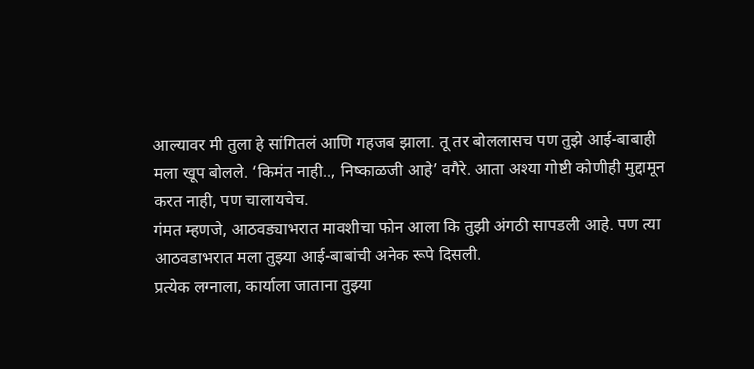आल्यावर मी तुला हे सांगितलं आणि गहजब झाला. तू तर बोललासच पण तुझे आई-बाबाही मला खूप बोलले. ‘किमंत नाही.., निष्काळजी आहे’ वगैरे. आता अश्या गोष्टी कोणीही मुद्दामून करत नाही, पण चालायचेच.
गंमत म्हणजे, आठवड्याभरात मावशीचा फोन आला कि तुझी अंगठी सापडली आहे. पण त्या आठवडाभरात मला तुझ्या आई-बाबांची अनेक रूपे दिसली.
प्रत्येक लग्नाला, कार्याला जाताना तुझ्या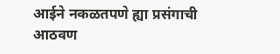आईने नकळतपणे ह्या प्रसंगाची आठवण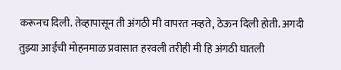करूनच दिली. तेव्हापासून ती अंगठी मी वापरत नव्हते, ठेऊन दिली होती. अगदी तुझ्या आईची मोहनमाळ प्रवासात हरवली तरीही मी हि अंगठी घातली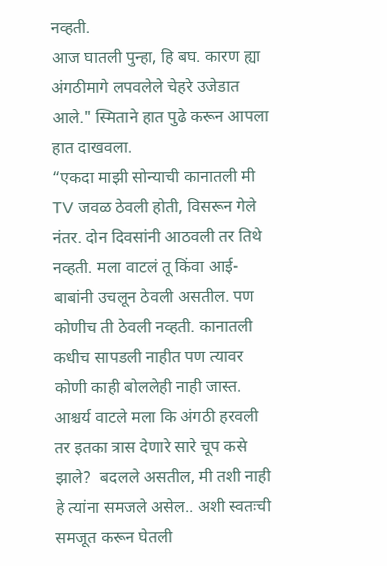नव्हती.
आज घातली पुन्हा, हि बघ. कारण ह्या अंगठीमागे लपवलेले चेहरे उजेडात आले." स्मिताने हात पुढे करून आपला हात दाखवला.
“एकदा माझी सोन्याची कानातली मी TV जवळ ठेवली होती, विसरून गेले नंतर. दोन दिवसांनी आठवली तर तिथे नव्हती. मला वाटलं तू किंवा आई-बाबांनी उचलून ठेवली असतील. पण कोणीच ती ठेवली नव्हती. कानातली कधीच सापडली नाहीत पण त्यावर कोणी काही बोललेही नाही जास्त. आश्चर्य वाटले मला कि अंगठी हरवली तर इतका त्रास देणारे सारे चूप कसे झाले?  बदलले असतील, मी तशी नाही हे त्यांना समजले असेल.. अशी स्वतःची समजूत करून घेतली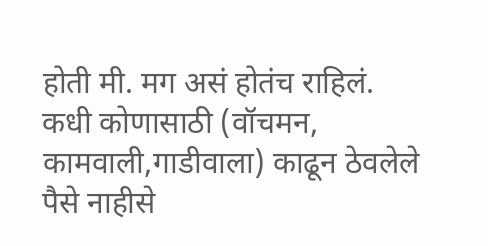होती मी. मग असं होतंच राहिलं.
कधी कोणासाठी (वॉचमन, कामवाली,गाडीवाला) काढून ठेवलेले पैसे नाहीसे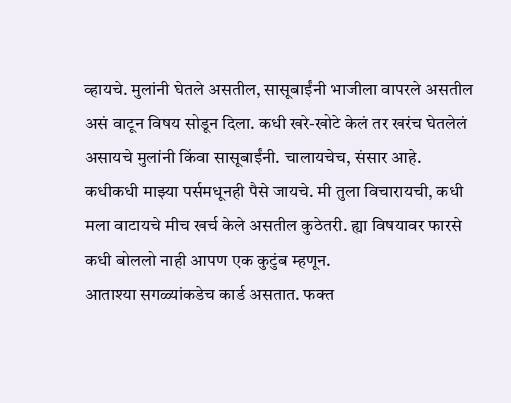व्हायचे. मुलांनी घेतले असतील, सासूबाईंनी भाजीला वापरले असतील असं वाटून विषय सोडून दिला. कधी खरे-खोटे केलं तर खरंच घेतलेलं असायचे मुलांनी किंवा सासूबाईंनी. चालायचेच, संसार आहे.
कधीकधी माझ्या पर्समधूनही पैसे जायचे. मी तुला विचारायची, कधी मला वाटायचे मीच खर्च केले असतील कुठेतरी. ह्या विषयावर फारसे कधी बोललो नाही आपण एक कुटुंब म्हणून.
आताश्या सगळ्यांकडेच कार्ड असतात. फक्त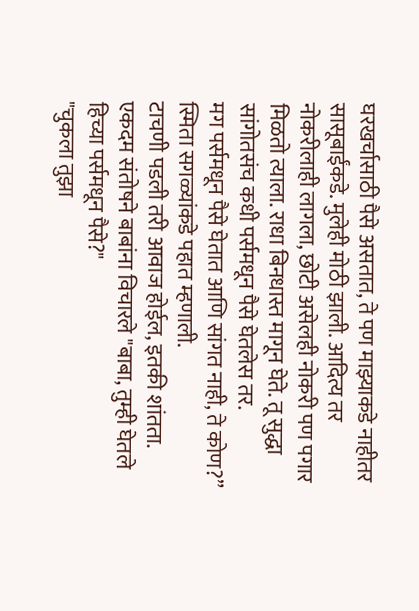घरखर्चासाठी पैसे असतात, ते पण माझ्याकडे नाहीतर सासूबाईंकडे. मुलेही मोठी झाली. आदित्य तर नोकरीलाही लागला, छोटी असेलही नोकरी पण पगार मिळतो त्याला. राधा बिनधास्त मागून घेते. तू सुद्धा सांगोतसंच कधी पर्समधून पैसे घेतलेस तर.
मग पर्समधून पैसे घेतात आणि सांगत नाही, ते कोण?” स्मिता सगळ्यांकडे पहात म्हणाली.
टाचणी पडली तरी आवाज होईल, इतकी शांतता.
एकदम संतोषने बाबांना विचारले "बाबा, तुम्ही घेतले हिच्या पर्समधून पैसे?"
"चुकला तुझा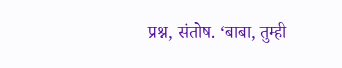प्रश्न, संतोष. ‘बाबा, तुम्ही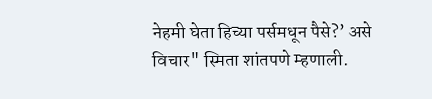नेहमी घेता हिच्या पर्समधून पैसे?’ असे विचार" स्मिता शांतपणे म्हणाली.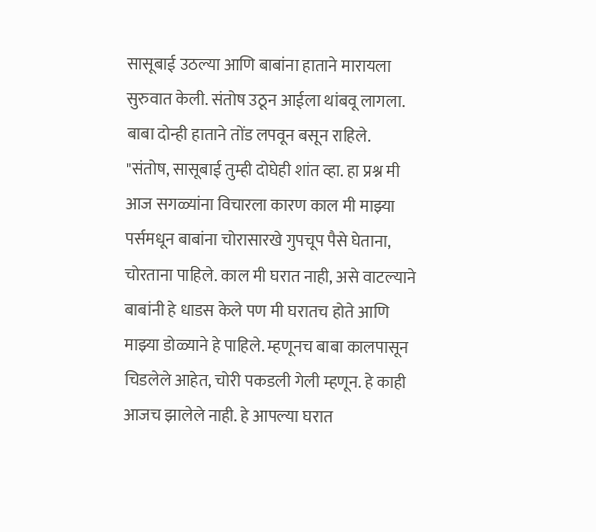सासूबाई उठल्या आणि बाबांना हाताने मारायला सुरुवात केली. संतोष उठून आईला थांबवू लागला. बाबा दोन्ही हाताने तोंड लपवून बसून राहिले.
"संतोष, सासूबाई तुम्ही दोघेही शांत व्हा. हा प्रश्न मी आज सगळ्यांना विचारला कारण काल मी माझ्या पर्समधून बाबांना चोरासारखे गुपचूप पैसे घेताना, चोरताना पाहिले. काल मी घरात नाही, असे वाटल्याने बाबांनी हे धाडस केले पण मी घरातच होते आणि माझ्या डोळ्याने हे पाहिले. म्हणूनच बाबा कालपासून चिडलेले आहेत, चोरी पकडली गेली म्हणून. हे काही आजच झालेले नाही. हे आपल्या घरात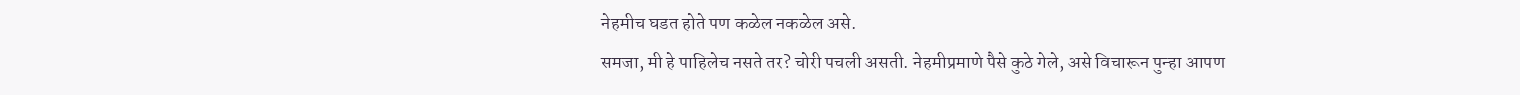नेहमीच घडत होते पण कळेल नकळेल असे.
समजा, मी हे पाहिलेच नसते तर? चोरी पचली असती. नेहमीप्रमाणे पैसे कुठे गेले, असे विचारून पुन्हा आपण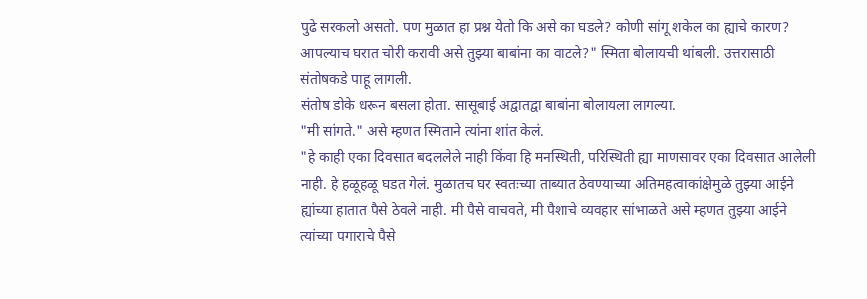पुढे सरकलो असतो. पण मुळात हा प्रश्न येतो कि असे का घडले? कोणी सांगू शकेल का ह्याचे कारण? आपल्याच घरात चोरी करावी असे तुझ्या बाबांना का वाटले?" स्मिता बोलायची थांबली. उत्तरासाठी संतोषकडे पाहू लागली.
संतोष डोके धरून बसला होता. सासूबाई अद्वातद्वा बाबांना बोलायला लागल्या.
"मी सांगते." असे म्हणत स्मिताने त्यांना शांत केलं.
"हे काही एका दिवसात बदललेले नाही किंवा हि मनस्थिती, परिस्थिती ह्या माणसावर एका दिवसात आलेली नाही. हे हळूहळू घडत गेलं. मुळातच घर स्वतःच्या ताब्यात ठेवण्याच्या अतिमहत्वाकांक्षेमुळे तुझ्या आईने ह्यांच्या हातात पैसे ठेवले नाही. मी पैसे वाचवते, मी पैशाचे व्यवहार सांभाळते असे म्हणत तुझ्या आईने त्यांच्या पगाराचे पैसे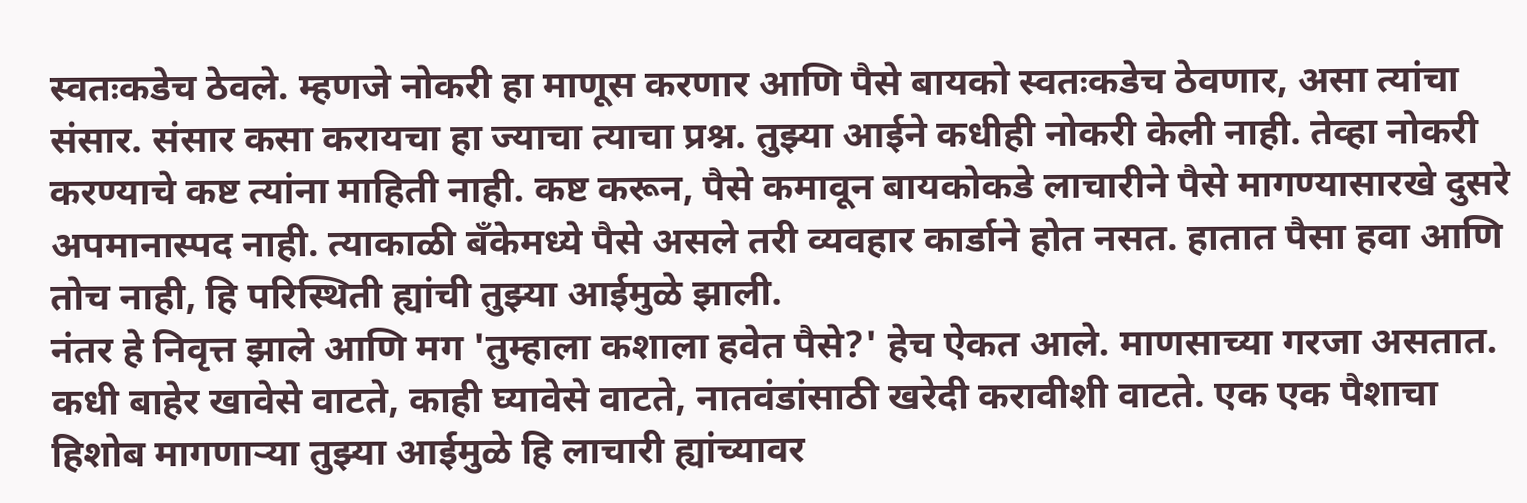स्वतःकडेच ठेवले. म्हणजे नोकरी हा माणूस करणार आणि पैसे बायको स्वतःकडेच ठेवणार, असा त्यांचा संसार. संसार कसा करायचा हा ज्याचा त्याचा प्रश्न. तुझ्या आईने कधीही नोकरी केली नाही. तेव्हा नोकरी करण्याचे कष्ट त्यांना माहिती नाही. कष्ट करून, पैसे कमावून बायकोकडे लाचारीने पैसे मागण्यासारखे दुसरे अपमानास्पद नाही. त्याकाळी बँकेमध्ये पैसे असले तरी व्यवहार कार्डाने होत नसत. हातात पैसा हवा आणि तोच नाही, हि परिस्थिती ह्यांची तुझ्या आईमुळे झाली.
नंतर हे निवृत्त झाले आणि मग 'तुम्हाला कशाला हवेत पैसे?' हेच ऐकत आले. माणसाच्या गरजा असतात. कधी बाहेर खावेसे वाटते, काही घ्यावेसे वाटते, नातवंडांसाठी खरेदी करावीशी वाटते. एक एक पैशाचा हिशोब मागणाऱ्या तुझ्या आईमुळे हि लाचारी ह्यांच्यावर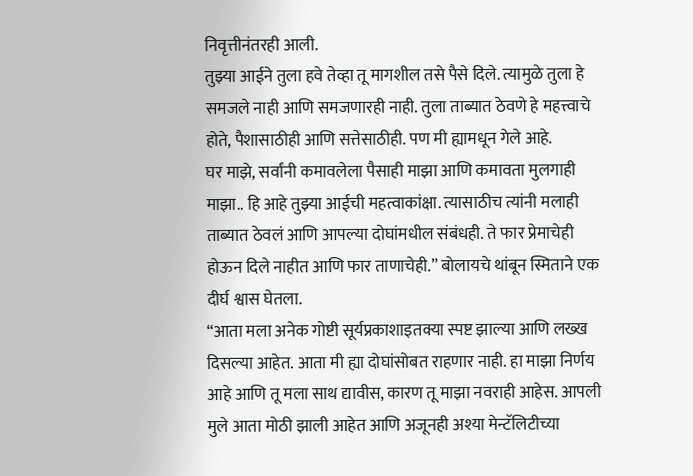निवृत्तीनंतरही आली.
तुझ्या आईने तुला हवे तेव्हा तू मागशील तसे पैसे दिले. त्यामुळे तुला हे समजले नाही आणि समजणारही नाही. तुला ताब्यात ठेवणे हे महत्त्वाचे होते, पैशासाठीही आणि सत्तेसाठीही. पण मी ह्यामधून गेले आहे.
घर माझे, सर्वांनी कमावलेला पैसाही माझा आणि कमावता मुलगाही माझा.. हि आहे तुझ्या आईची महत्वाकांक्षा. त्यासाठीच त्यांनी मलाही ताब्यात ठेवलं आणि आपल्या दोघांमधील संबंधही. ते फार प्रेमाचेही होऊन दिले नाहीत आणि फार ताणाचेही.” बोलायचे थांबून स्मिताने एक दीर्घ श्वास घेतला.
“आता मला अनेक गोष्टी सूर्यप्रकाशाइतक्या स्पष्ट झाल्या आणि लख्ख दिसल्या आहेत. आता मी ह्या दोघांसोबत राहणार नाही. हा माझा निर्णय आहे आणि तू मला साथ द्यावीस, कारण तू माझा नवराही आहेस. आपली मुले आता मोठी झाली आहेत आणि अजूनही अश्या मेन्टॅलिटीच्या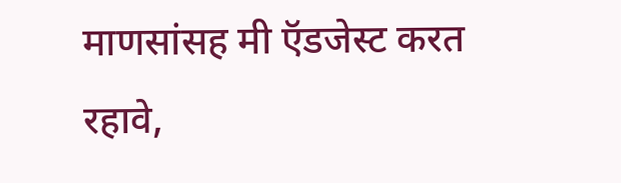माणसांसह मी ऍडजेस्ट करत रहावे,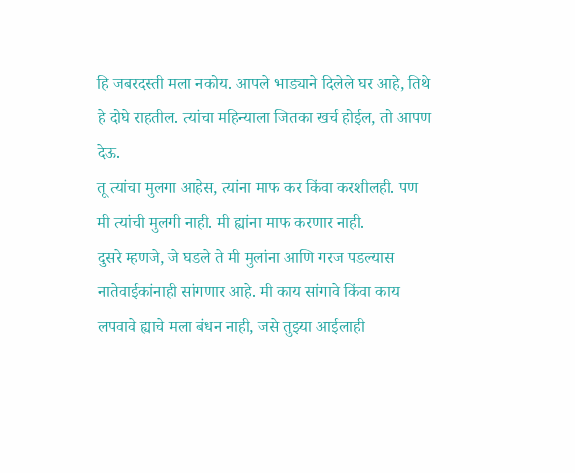हि जबरदस्ती मला नकोय. आपले भाड्याने दिलेले घर आहे, तिथे हे दोघे राहतील. त्यांचा महिन्याला जितका खर्च होईल, तो आपण देऊ.
तू त्यांचा मुलगा आहेस, त्यांना माफ कर किंवा करशीलही. पण मी त्यांची मुलगी नाही. मी ह्यांना माफ करणार नाही.
दुसरे म्हणजे, जे घडले ते मी मुलांना आणि गरज पडल्यास नातेवाईकांनाही सांगणार आहे. मी काय सांगावे किंवा काय लपवावे ह्याचे मला बंधन नाही, जसे तुझ्या आईलाही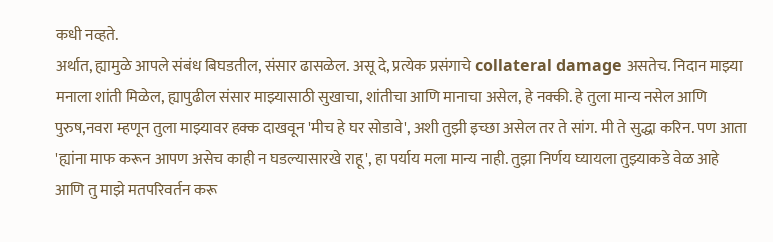कधी नव्हते.
अर्थात, ह्यामुळे आपले संबंध बिघडतील, संसार ढासळेल. असू दे, प्रत्येक प्रसंगाचे collateral damage असतेच. निदान माझ्या मनाला शांती मिळेल, ह्यापुढील संसार माझ्यासाठी सुखाचा, शांतीचा आणि मानाचा असेल, हे नक्की. हे तुला मान्य नसेल आणि पुरुष,नवरा म्हणून तुला माझ्यावर हक्क दाखवून 'मीच हे घर सोडावे', अशी तुझी इच्छा असेल तर ते सांग. मी ते सुद्धा करिन. पण आता 'ह्यांना माफ करून आपण असेच काही न घडल्यासारखे राहू', हा पर्याय मला मान्य नाही. तुझा निर्णय घ्यायला तुझ्याकडे वेळ आहे आणि तु माझे मतपरिवर्तन करू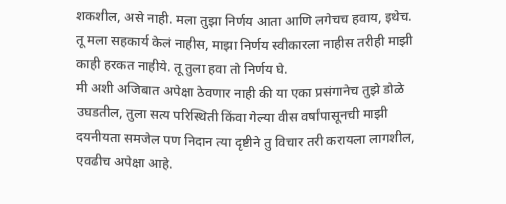शकशील, असे नाही. मला तुझा निर्णय आता आणि लगेचच हवाय, इथेच.
तू मला सहकार्य केलं नाहीस, माझा निर्णय स्वीकारला नाहीस तरीही माझी काही हरकत नाहीये. तू तुला हवा तो निर्णय घे.
मी अशी अजिबात अपेक्षा ठेवणार नाही की या एका प्रसंगानेच तुझे डोळे उघडतील, तुला सत्य परिस्थिती किंवा गेल्या वीस वर्षांपासूनची माझी दयनीयता समजेल पण निदान त्या दृष्टीने तु विचार तरी करायला लागशील, एवढीच अपेक्षा आहे.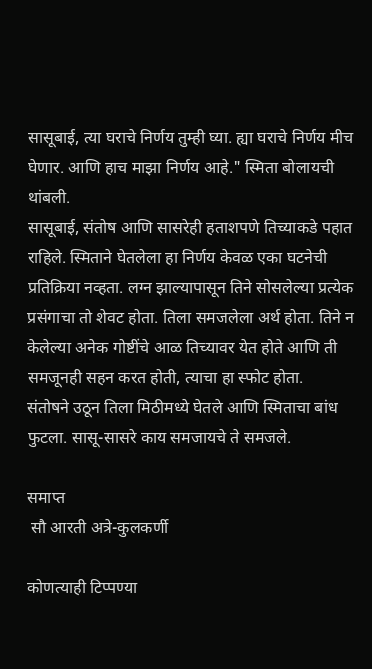सासूबाई, त्या घराचे निर्णय तुम्ही घ्या. ह्या घराचे निर्णय मीच घेणार. आणि हाच माझा निर्णय आहे." स्मिता बोलायची थांबली.
सासूबाई, संतोष आणि सासरेही हताशपणे तिच्याकडे पहात राहिले. स्मिताने घेतलेला हा निर्णय केवळ एका घटनेची प्रतिक्रिया नव्हता. लग्न झाल्यापासून तिने सोसलेल्या प्रत्येक प्रसंगाचा तो शेवट होता. तिला समजलेला अर्थ होता. तिने न केलेल्या अनेक गोष्टींचे आळ तिच्यावर येत होते आणि ती समजूनही सहन करत होती, त्याचा हा स्फोट होता.
संतोषने उठून तिला मिठीमध्ये घेतले आणि स्मिताचा बांध फुटला. सासू-सासरे काय समजायचे ते समजले.

समाप्त
 सौ आरती अत्रे-कुलकर्णी

कोणत्याही टिप्पण्‍या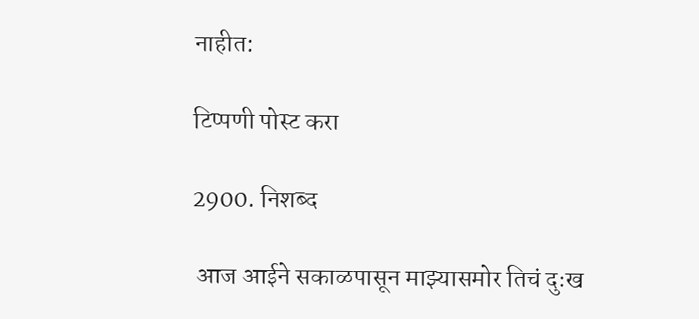नाहीत:

टिप्पणी पोस्ट करा

2900. निशब्द

 आज आईने सकाळपासून माझ्यासमोर तिचं दुःख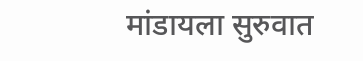मांडायला सुरुवात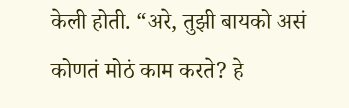केली होती. “अरे, तुझी बायको असं कोणतं मोठं काम करते? हे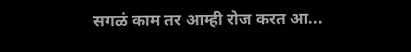सगळं काम तर आम्ही रोज करत आ...